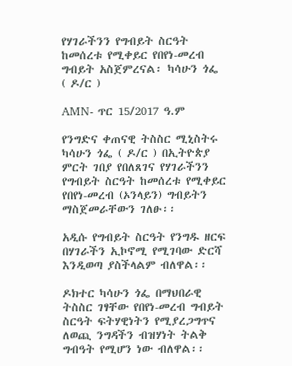የሃገራችንን የግብይት ስርዓት ከመሰረቱ የሚቀይር የበየነ-መረብ ግብይት አስጀምረናል፡ ካሳሁን ጎፌ ( ዶ/ር )

AMN- ጥር 15/2017 ዓ.ም

የንግድና ቀጠናዊ ትስስር ሚኒስትሩ ካሳሁን ጎፌ ( ዶ/ር ) በኢትዮጵያ ምርት ገበያ የበለጸገና የሃገራችንን የግብይት ስርዓት ከመሰረቱ የሚቀይር የበየነ-መረብ (ኦንላይን) ግብይትን ማስጀመራቸውን ገለፁ፡፡

አዲሱ የግብይት ስርዓት የንግዱ ዘርፍ በሃገራችን ኢኮኖሚ የሚገባው ድርሻ እንዲወጣ ያስችላልም ብለዋል፡፡

ዶክተር ካሳሁን ጎፌ በማህበራዊ ትስስር ገፃቸው የበየነ-መረብ ግብይት ስርዓት ፍትሃዊነትን የሚያረጋግጥና ለወጪ ንግዳችን ብዝሃነት ትልቅ ግብዓት የሚሆን ነው ብለዋል፡፡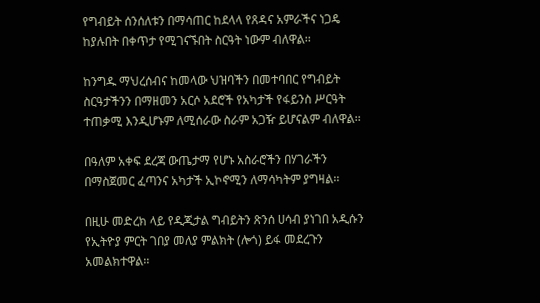የግብይት ሰንሰለቱን በማሳጠር ከደላላ የጸዳና አምራችና ነጋዴ ከያሉበት በቀጥታ የሚገናኙበት ስርዓት ነውም ብለዋል፡፡

ከንግዱ ማህረሰብና ከመላው ህዝባችን በመተባበር የግብይት ስርዓታችንን በማዘመን አርሶ አደሮች የአካታች የፋይንስ ሥርዓት ተጠቃሚ እንዲሆኑም ለሚሰራው ስራም አጋዥ ይሆናልም ብለዋል፡፡

በዓለም አቀፍ ደረጃ ውጤታማ የሆኑ አስራሮችን በሃገራችን በማስጀመር ፈጣንና አካታች ኢኮኖሚን ለማሳካትም ያግዛል፡፡

በዚሁ መድረክ ላይ የዲጂታል ግብይትን ጽንሰ ሀሳብ ያነገበ አዲሱን የኢትዮያ ምርት ገበያ መለያ ምልክት (ሎጎ) ይፋ መደረጉን አመልክተዋል፡፡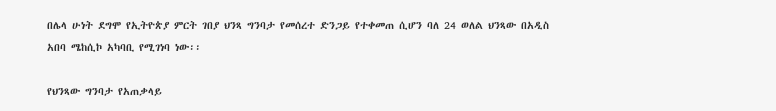በሌላ ሁነት ደግሞ የኢትዮጵያ ምርት ገበያ ህንጻ ግንባታ የመሰረተ ድንጋይ የተቀመጠ ሲሆን ባለ 24 ወለል ህንጻው በአዲስ አበባ ሜከሲኮ አካባቢ የሚገነባ ነው፡፡

የህንጻው ግንባታ የአጠቃላይ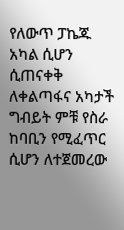የለውጥ ፓኬጁ አካል ሲሆን ሲጠናቀቅ ለቀልጣፋና አካታች ግብይት ምቹ የስራ ከባቢን የሚፈጥር ሲሆን ለተጀመረው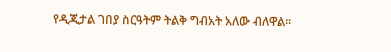የዲጂታል ገበያ ስርዓትም ትልቅ ግብአት አለው ብለዋል፡፡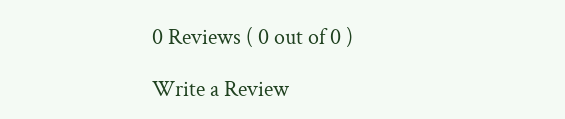0 Reviews ( 0 out of 0 )

Write a Review